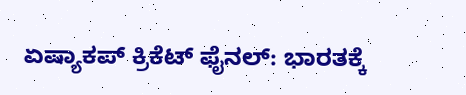ಏಷ್ಯಾಕಪ್ ಕ್ರಿಕೆಟ್ ಫೈನಲ್: ಭಾರತಕ್ಕೆ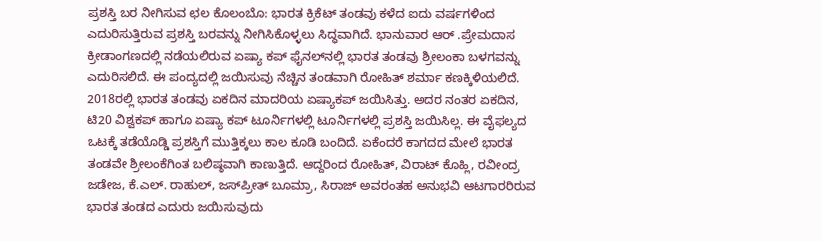ಪ್ರಶಸ್ತಿ ಬರ ನೀಗಿಸುವ ಛಲ ಕೊಲಂಬೊ: ಭಾರತ ಕ್ರಿಕೆಟ್ ತಂಡವು ಕಳೆದ ಐದು ವರ್ಷಗಳಿಂದ ಎದುರಿಸುತ್ತಿರುವ ಪ್ರಶಸ್ತಿ ಬರವನ್ನು ನೀಗಿಸಿಕೊಳ್ಳಲು ಸಿದ್ಧವಾಗಿದೆ. ಭಾನುವಾರ ಆರ್‌ .ಪ್ರೇಮದಾಸ ಕ್ರೀಡಾಂಗಣದಲ್ಲಿ ನಡೆಯಲಿರುವ ಏಷ್ಯಾ ಕಪ್ ಫೈನಲ್‌ನಲ್ಲಿ ಭಾರತ ತಂಡವು ಶ್ರೀಲಂಕಾ ಬಳಗವನ್ನು ಎದುರಿಸಲಿದೆ. ಈ ಪಂದ್ಯದಲ್ಲಿ ಜಯಿಸುವು ನೆಚ್ಚಿನ ತಂಡವಾಗಿ ರೋಹಿತ್ ಶರ್ಮಾ ಕಣಕ್ಕಿಳಿಯಲಿದೆ. 2018ರಲ್ಲಿ ಭಾರತ ತಂಡವು ಏಕದಿನ ಮಾದರಿಯ ಏಷ್ಯಾಕಪ್ ಜಯಿಸಿತ್ತು. ಅದರ ನಂತರ ಏಕದಿನ, ಟಿ20 ವಿಶ್ವಕಪ್ ಹಾಗೂ ಏಷ್ಯಾ ಕಪ್ ಟೂರ್ನಿಗಳಲ್ಲಿ ಟೂರ್ನಿಗಳಲ್ಲಿ ಪ್ರಶಸ್ತಿ ಜಯಿಸಿಲ್ಲ. ಈ ವೈಫಲ್ಯದ ಒಟಕ್ಕೆ ತಡೆಯೊಡ್ಡಿ ಪ್ರಶಸ್ತಿಗೆ ಮುತ್ತಿಕ್ಕಲು ಕಾಲ ಕೂಡಿ ಬಂದಿದೆ. ಏಕೆಂದರೆ ಕಾಗದದ ಮೇಲೆ ಭಾರತ ತಂಡವೇ ಶ್ರೀಲಂಕೆಗಿಂತ ಬಲಿಷ್ಠವಾಗಿ ಕಾಣುತ್ತಿದೆ. ಆದ್ದರಿಂದ ರೋಹಿತ್, ವಿರಾಟ್ ಕೊಹ್ಲಿ, ರವೀಂದ್ರ ಜಡೇಜ, ಕೆ.ಎಲ್. ರಾಹುಲ್, ಜಸ್‌ಪ್ರೀತ್ ಬೂಮ್ರಾ, ಸಿರಾಜ್ ಅವರಂತಹ ಅನುಭವಿ ಆಟಗಾರರಿರುವ ಭಾರತ ತಂಡದ ಎದುರು ಜಯಿಸುವುದು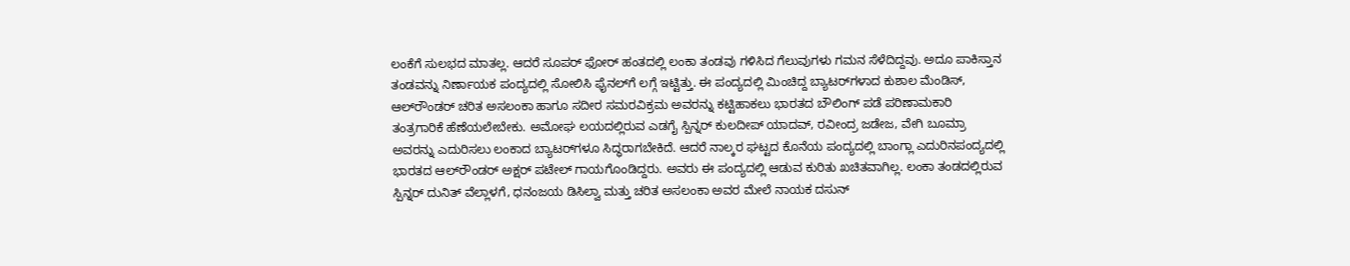ಲಂಕೆಗೆ ಸುಲಭದ ಮಾತಲ್ಲ. ಆದರೆ ಸೂಪರ್ ಫೋರ್ ಹಂತದಲ್ಲಿ ಲಂಕಾ ತಂಡವು ಗಳಿಸಿದ ಗೆಲುವುಗಳು ಗಮನ ಸೆಳೆದಿದ್ದವು. ಅದೂ ಪಾಕಿಸ್ತಾನ ತಂಡವನ್ನು ನಿರ್ಣಾಯಕ ಪಂದ್ಯದಲ್ಲಿ ಸೋಲಿಸಿ ಫೈನಲ್‌ಗೆ ಲಗ್ಗೆ ಇಟ್ಟಿತ್ತು. ಈ ಪಂದ್ಯದಲ್ಲಿ ಮಿಂಚಿದ್ದ ಬ್ಯಾಟರ್‌ಗಳಾದ ಕುಶಾಲ ಮೆಂಡಿಸ್, ಆಲ್‌ರೌಂಡರ್ ಚರಿತ ಅಸಲಂಕಾ ಹಾಗೂ ಸದೀರ ಸಮರವಿಕ್ರಮ ಅವರನ್ನು ಕಟ್ಟಿಹಾಕಲು ಭಾರತದ ಬೌಲಿಂಗ್ ಪಡೆ ಪರಿಣಾಮಕಾರಿ ತಂತ್ರಗಾರಿಕೆ ಹೆಣೆಯಲೇಬೇಕು. ಅಮೋಘ ಲಯದಲ್ಲಿರುವ ಎಡಗೈ ಸ್ಪಿನ್ನರ್ ಕುಲದೀಪ್ ಯಾದವ್, ರವೀಂದ್ರ ಜಡೇಜ, ವೇಗಿ ಬೂಮ್ರಾ ಅವರನ್ನು ಎದುರಿಸಲು ಲಂಕಾದ ಬ್ಯಾಟರ್‌ಗಳೂ ಸಿದ್ಧರಾಗಬೇಕಿದೆ. ಆದರೆ ನಾಲ್ಕರ ಘಟ್ಟದ ಕೊನೆಯ ಪಂದ್ಯದಲ್ಲಿ ಬಾಂಗ್ಲಾ ಎದುರಿನಪಂದ್ಯದಲ್ಲಿ ಭಾರತದ ಆಲ್‌ರೌಂಡರ್ ಅಕ್ಷರ್ ಪಟೇಲ್ ಗಾಯಗೊಂಡಿದ್ದರು. ಅವರು ಈ ಪಂದ್ಯದಲ್ಲಿ ಆಡುವ ಕುರಿತು ಖಚಿತವಾಗಿಲ್ಲ. ಲಂಕಾ ತಂಡದಲ್ಲಿರುವ ಸ್ಪಿನ್ನರ್ ದುನಿತ್ ವೆಲ್ಲಾಳಗೆ, ಧನಂಜಯ ಡಿಸಿಲ್ವಾ ಮತ್ತು ಚರಿತ ಅಸಲಂಕಾ ಅವರ ಮೇಲೆ ನಾಯಕ ದಸುನ್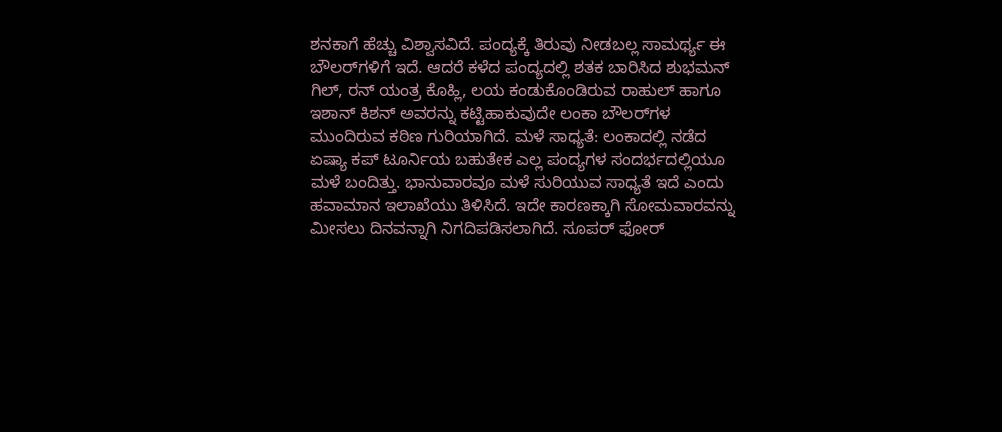ಶನಕಾಗೆ ಹೆಚ್ಚು ವಿಶ್ವಾಸವಿದೆ. ಪಂದ್ಯಕ್ಕೆ ತಿರುವು ನೀಡಬಲ್ಲ ಸಾಮರ್ಥ್ಯ ಈ ಬೌಲರ್‌ಗಳಿಗೆ ಇದೆ. ಆದರೆ ಕಳೆದ ಪಂದ್ಯದಲ್ಲಿ ಶತಕ ಬಾರಿಸಿದ ಶುಭಮನ್ ಗಿಲ್, ರನ್ ಯಂತ್ರ ಕೊಹ್ಲಿ, ಲಯ ಕಂಡುಕೊಂಡಿರುವ ರಾಹುಲ್ ಹಾಗೂ ಇಶಾನ್ ಕಿಶನ್ ಅವರನ್ನು ಕಟ್ಟಿಹಾಕುವುದೇ ಲಂಕಾ ಬೌಲರ್‌ಗಳ ಮುಂದಿರುವ ಕಠಿಣ ಗುರಿಯಾಗಿದೆ. ಮಳೆ ಸಾಧ್ಯತೆ: ಲಂಕಾದಲ್ಲಿ ನಡೆದ ಏಷ್ಯಾ ಕಪ್ ಟೂರ್ನಿಯ ಬಹುತೇಕ ಎಲ್ಲ ಪಂದ್ಯಗಳ ಸಂದರ್ಭದಲ್ಲಿಯೂ ಮಳೆ ಬಂದಿತ್ತು. ಭಾನುವಾರವೂ ಮಳೆ ಸುರಿಯುವ ಸಾಧ್ಯತೆ ಇದೆ ಎಂದು ಹವಾಮಾನ ಇಲಾಖೆಯು ತಿಳಿಸಿದೆ. ಇದೇ ಕಾರಣಕ್ಕಾಗಿ ಸೋಮವಾರವನ್ನು ಮೀಸಲು ದಿನವನ್ನಾಗಿ ನಿಗದಿಪಡಿಸಲಾಗಿದೆ. ಸೂಪರ್ ಫೋರ್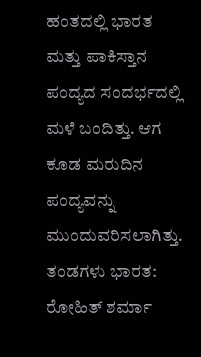ಹಂತದಲ್ಲಿ ಭಾರತ ಮತ್ತು ಪಾಕಿಸ್ತಾನ ಪಂದ್ಯದ ಸಂದರ್ಭದಲ್ಲಿ ಮಳೆ ಬಂದಿತ್ತು. ಆಗ ಕೂಡ ಮರುದಿನ ಪಂದ್ಯವನ್ನು ಮುಂದುವರಿಸಲಾಗಿತ್ತು. ತಂಡಗಳು ಭಾರತ: ರೋಹಿತ್ ಶರ್ಮಾ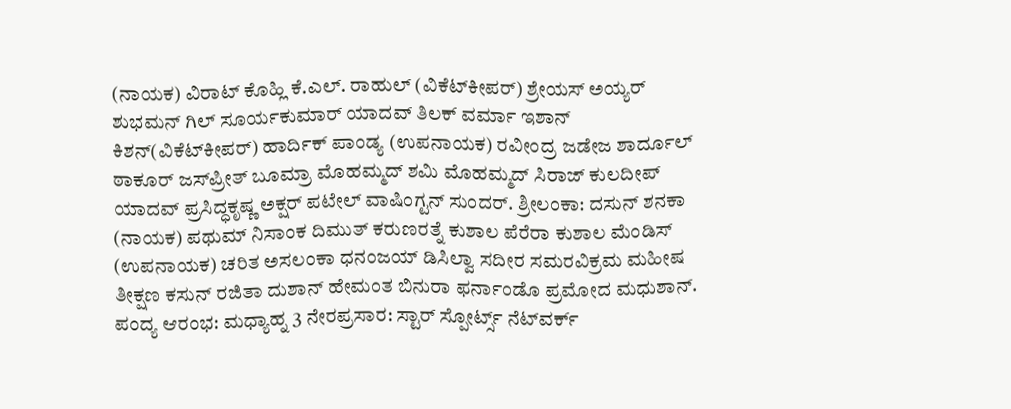(ನಾಯಕ) ವಿರಾಟ್ ಕೊಹ್ಲಿ ಕೆ.ಎಲ್. ರಾಹುಲ್ (ವಿಕೆಟ್‌ಕೀಪರ್) ಶ್ರೇಯಸ್ ಅಯ್ಯರ್ ಶುಭಮನ್ ಗಿಲ್ ಸೂರ್ಯಕುಮಾರ್ ಯಾದವ್ ತಿಲಕ್ ವರ್ಮಾ ಇಶಾನ್ ಕಿಶನ್(ವಿಕೆಟ್‌ಕೀಪರ್) ಹಾರ್ದಿಕ್ ಪಾಂಡ್ಯ (ಉಪನಾಯಕ) ರವೀಂದ್ರ ಜಡೇಜ ಶಾರ್ದೂಲ್ ಠಾಕೂರ್ ಜಸ್‌ಪ್ರೀತ್ ಬೂಮ್ರಾ ಮೊಹಮ್ಮದ್ ಶಮಿ ಮೊಹಮ್ಮದ್ ಸಿರಾಜ್ ಕುಲದೀಪ್ ಯಾದವ್ ಪ್ರಸಿದ್ಧಕೃಷ್ಣ ಅಕ್ಷರ್ ಪಟೇಲ್ ವಾಷಿಂಗ್ಟನ್ ಸುಂದರ್. ಶ್ರೀಲಂಕಾ: ದಸುನ್ ಶನಕಾ (ನಾಯಕ) ಪಥುಮ್ ನಿಸಾಂಕ ದಿಮುತ್ ಕರುಣರತ್ನೆ ಕುಶಾಲ ಪೆರೆರಾ ಕುಶಾಲ ಮೆಂಡಿಸ್ (ಉಪನಾಯಕ) ಚರಿತ ಅಸಲಂಕಾ ಧನಂಜಯ್ ಡಿಸಿಲ್ವಾ ಸದೀರ ಸಮರವಿಕ್ರಮ ಮಹೀಷ ತೀಕ್ಷಣ ಕಸುನ್ ರಜಿತಾ ದುಶಾನ್ ಹೇಮಂತ ಬಿನುರಾ ಫರ್ನಾಂಡೊ ಪ್ರಮೋದ ಮಧುಶಾನ್. ಪಂದ್ಯ ಆರಂಭ: ಮಧ್ಯಾಹ್ನ 3 ನೇರಪ್ರಸಾರ: ಸ್ಟಾರ್ ಸ್ಪೋರ್ಟ್ಸ್ ನೆಟ್‌ವರ್ಕ್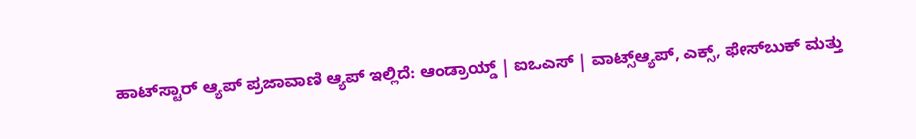ಹಾಟ್‌ಸ್ಟಾರ್ ಆ್ಯಪ್ ಪ್ರಜಾವಾಣಿ ಆ್ಯಪ್ ಇಲ್ಲಿದೆ: ಆಂಡ್ರಾಯ್ಡ್ | ಐಒಎಸ್ | ವಾಟ್ಸ್ಆ್ಯಪ್, ಎಕ್ಸ್, ಫೇಸ್‌ಬುಕ್ ಮತ್ತು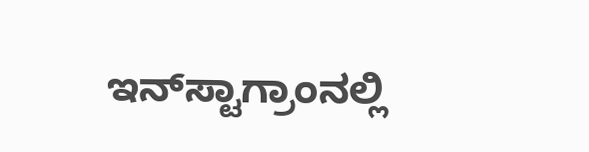ಇನ್‌ಸ್ಟಾಗ್ರಾಂನಲ್ಲಿ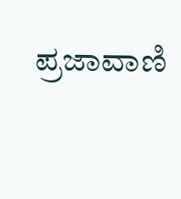ಪ್ರಜಾವಾಣಿ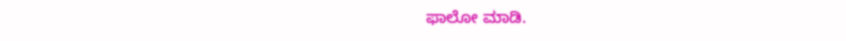ಫಾಲೋ ಮಾಡಿ.